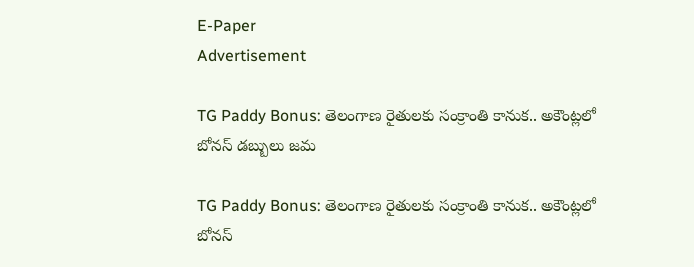E-Paper
Advertisement

TG Paddy Bonus: తెలంగాణ రైతులకు సంక్రాంతి కానుక.. అకౌంట్లలో బోనస్ డబ్బులు జమ

TG Paddy Bonus: తెలంగాణ రైతులకు సంక్రాంతి కానుక.. అకౌంట్లలో బోనస్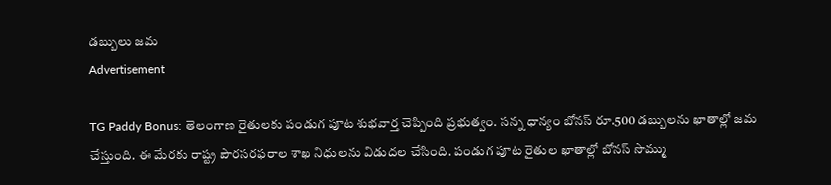డబ్బులు జమ
Advertisement

TG Paddy Bonus: తెలంగాణ రైతులకు పండుగ పూట శుభవార్త చెప్పింది ప్రభుత్వం. సన్న ధాన్యం బోనస్ రూ.500 డబ్బులను ఖాతాల్లో జమ చేస్తుంది. ఈ మేరకు రాష్ట్ర పౌరసరఫరాల శాఖ నిధులను విడుదల చేసింది. పండుగ పూట రైతుల ఖాతాల్లో బోనస్ సొమ్ము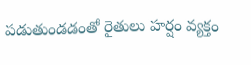పడుతుండడంతో రైతులు హర్షం వ్యక్తం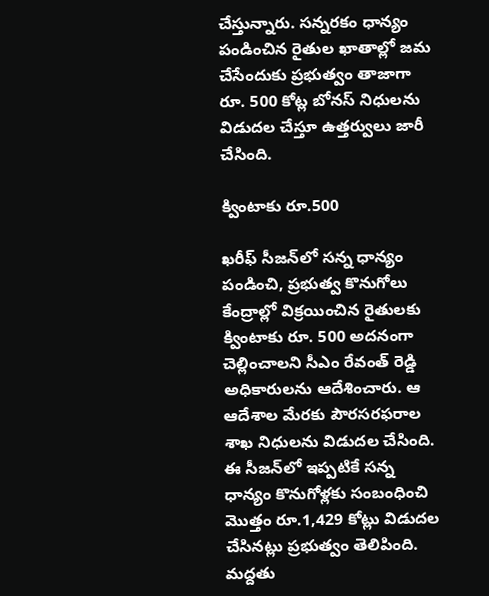చేస్తున్నారు. సన్నరకం ధాన్యం పండించిన రైతుల ఖాతాల్లో జమ చేసేందుకు ప్రభుత్వం తాజాగా రూ. 500 కోట్ల బోనస్ నిధులను విడుదల చేస్తూ ఉత్తర్వులు జారీ చేసింది.

క్వింటాకు రూ.500

ఖరీఫ్ సీజన్‌లో సన్న ధాన్యం పండించి, ప్రభుత్వ కొనుగోలు కేంద్రాల్లో విక్రయించిన రైతులకు క్వింటాకు రూ. 500 అదనంగా చెల్లించాలని సీఎం రేవంత్ రెడ్డి అధికారులను ఆదేశించారు. ఆ ఆదేశాల మేరకు పౌరసరఫరాల శాఖ నిధులను విడుదల చేసింది. ఈ సీజన్‌లో ఇప్పటికే సన్న ధాన్యం కొనుగోళ్లకు సంబంధించి మొత్తం రూ.1,429 కోట్లు విడుదల చేసినట్లు ప్రభుత్వం తెలిపింది. మద్దతు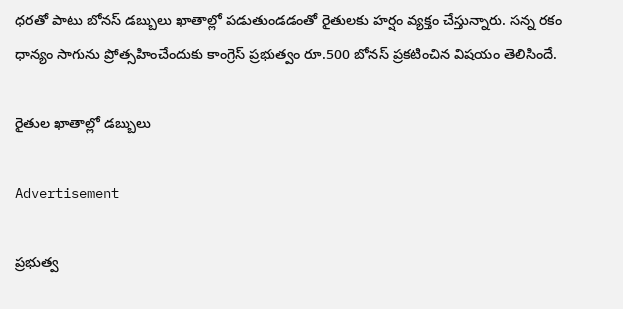ధరతో పాటు బోనస్ డబ్బులు ఖాతాల్లో పడుతుండడంతో రైతులకు హర్షం వ్యక్తం చేస్తున్నారు. సన్న రకం ధాన్యం సాగును ప్రోత్సహించేందుకు కాంగ్రెస్ ప్రభుత్వం రూ.500 బోనస్ ప్రకటించిన విషయం తెలిసిందే.

రైతుల ఖాతాల్లో డబ్బులు

Advertisement

ప్రభుత్వ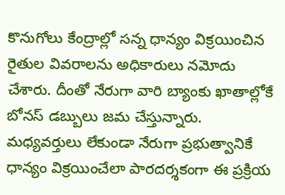కొనుగోలు కేంద్రాల్లో సన్న ధాన్యం విక్రయించిన రైతుల వివరాలను అధికారులు నమోదు చేశారు. దీంతో నేరుగా వారి బ్యాంకు ఖాతాల్లోకే బోనస్ డబ్బులు జమ చేస్తున్నారు. మధ్యవర్తులు లేకుండా నేరుగా ప్రభుత్వానికే ధాన్యం విక్రయించేలా పారదర్శకంగా ఈ ప్రక్రియ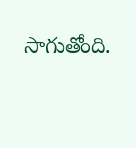సాగుతోంది.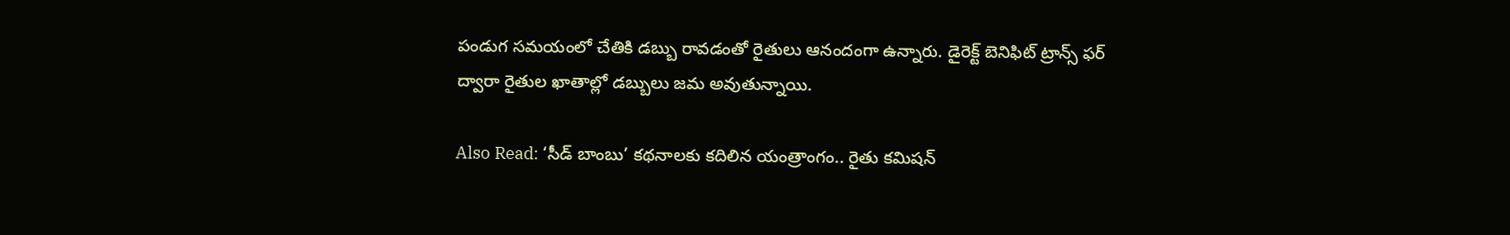పండుగ సమయంలో చేతికి డబ్బు రావడంతో రైతులు ఆనందంగా ఉన్నారు. డైరెక్ట్ బెనిఫిట్ ట్రాన్స్ ఫర్ ద్వారా రైతుల ఖాతాల్లో డబ్బులు జమ అవుతున్నాయి.

Also Read: ‘సీడ్ బాంబు’ కథనాలకు కదిలిన యంత్రాంగం.. రైతు కమిషన్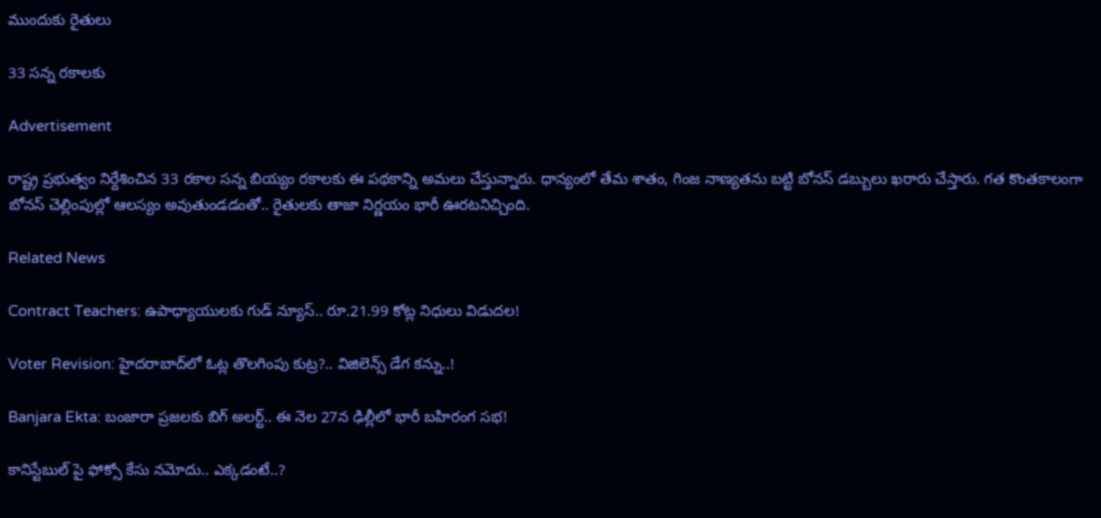ముందుకు రైతులు

33 సన్న రకాలకు

Advertisement

రాష్ట్ర ప్రభుత్వం నిర్దేశించిన 33 రకాల సన్న బియ్యం రకాలకు ఈ పథకాన్ని అమలు చేస్తున్నారు. ధాన్యంలో తేమ శాతం, గింజ నాణ్యతను బట్టి బోనస్ డబ్బులు ఖరారు చేస్తారు. గత కొంతకాలంగా బోనస్ చెల్లింపుల్లో ఆలస్యం అవుతుండడంతో.. రైతులకు తాజా నిర్ణయం భారీ ఊరటనిచ్చింది.

Related News

Contract Teachers: ఉపాధ్యాయులకు గుడ్ న్యూస్.. రూ.21.99 కోట్ల నిధులు విడుదల!

Voter Revision: హైదరాబాద్‌లో ఓట్ల తొలగింపు కుట్ర?.. విజిలెన్స్ డేగ కన్ను..!

Banjara Ekta: బంజారా ప్రజలకు బిగ్ అలర్ట్.. ఈ నెల 27న ఢిల్లీలో భారీ బహిరంగ సభ!

కానిస్టేబుల్ పై ఫోక్సో కేసు నమోదు.. ఎక్కడంటే..?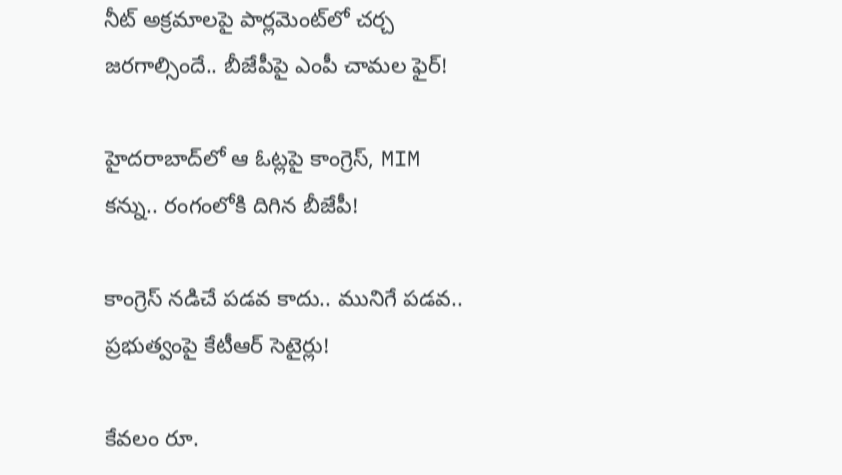నీట్ అక్రమాలపై పార్లమెంట్‌లో చర్చ జరగాల్సిందే.. బీజేపీపై ఎంపీ చామల ఫైర్!

హైదరాబాద్‌లో ఆ ఓట్లపై కాంగ్రెస్, MIM కన్ను.. రంగంలోకి దిగిన బీజేపీ!

కాంగ్రెస్ నడిచే పడవ కాదు.. మునిగే పడవ.. ప్రభుత్వంపై కేటీఆర్ సెటైర్లు!

కేవలం రూ.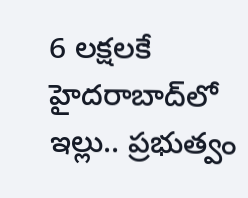6 లక్షలకే హైదరాబాద్‌లో ఇల్లు.. ప్రభుత్వం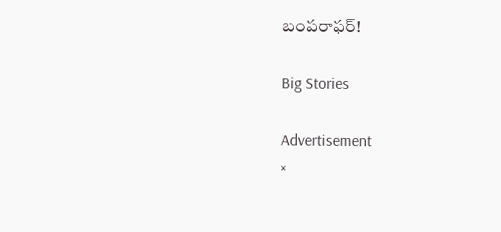బంపరాఫర్!

Big Stories

Advertisement
×